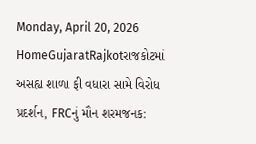Monday, April 20, 2026
HomeGujaratRajkotરાજકોટમાં અસહ્ય શાળા ફી વધારા સામે વિરોધ પ્રદર્શન, FRCનું મૌન શરમજનક: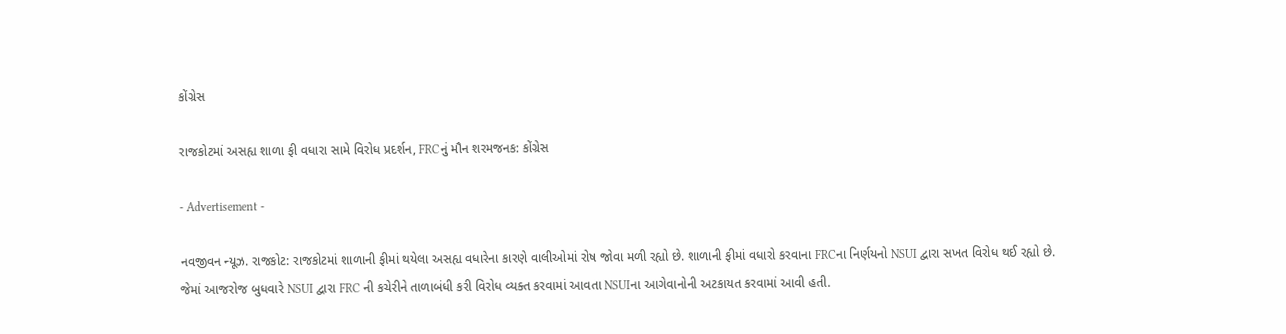કોંગ્રેસ

રાજકોટમાં અસહ્ય શાળા ફી વધારા સામે વિરોધ પ્રદર્શન, FRCનું મૌન શરમજનક: કોંગ્રેસ

- Advertisement -

નવજીવન ન્યૂઝ. રાજકોટ: રાજકોટમાં શાળાની ફીમાં થયેલા અસહ્ય વધારેના કારણે વાલીઓમાં રોષ જોવા મળી રહ્યો છે. શાળાની ફીમાં વધારો કરવાના FRCના નિર્ણયનો NSUI દ્વારા સખત વિરોધ થઈ રહ્યો છે. જેમાં આજરોજ બુધવારે NSUI દ્વારા FRC ની કચેરીને તાળાબંધી કરી વિરોધ વ્યક્ત કરવામાં આવતા NSUIના આગેવાનોની અટકાયત કરવામાં આવી હતી.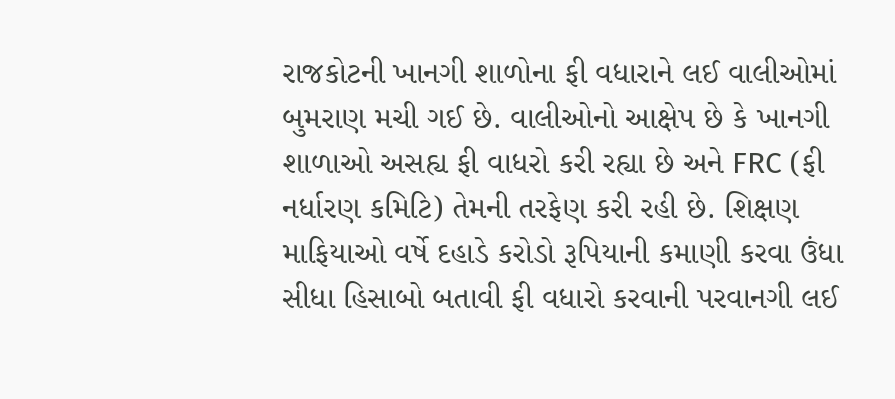રાજકોટની ખાનગી શાળોના ફી વધારાને લઈ વાલીઓમાં બુમરાણ મચી ગઈ છે. વાલીઓનો આક્ષેપ છે કે ખાનગી શાળાઓ અસહ્ય ફી વાધરો કરી રહ્યા છે અને FRC (ફી નર્ધારણ કમિટિ) તેમની તરફેણ કરી રહી છે. શિક્ષણ માફિયાઓ વર્ષે દહાડે કરોડો રૂપિયાની કમાણી કરવા ઉંધા સીધા હિસાબો બતાવી ફી વધારો કરવાની પરવાનગી લઈ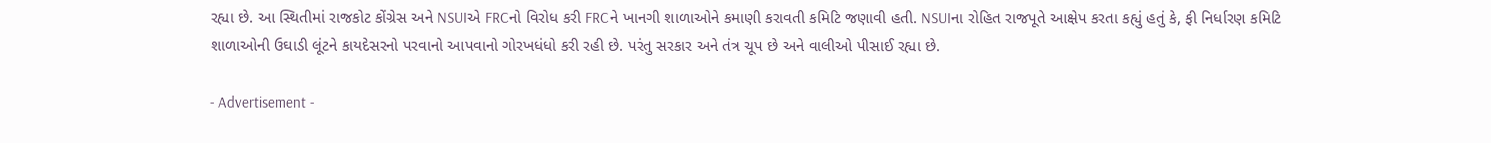રહ્યા છે. આ સ્થિતીમાં રાજકોટ કોંગ્રેસ અને NSUIએ FRCનો વિરોધ કરી FRCને ખાનગી શાળાઓને કમાણી કરાવતી કમિટિ જણાવી હતી. NSUIના રોહિત રાજપૂતે આક્ષેપ કરતા કહ્યું હતું કે, ફી નિર્ધારણ કમિટિ શાળાઓની ઉઘાડી લૂંટને કાયદેસરનો પરવાનો આપવાનો ગોરખધંધો કરી રહી છે. પરંતુ સરકાર અને તંત્ર ચૂપ છે અને વાલીઓ પીસાઈ રહ્યા છે.

- Advertisement -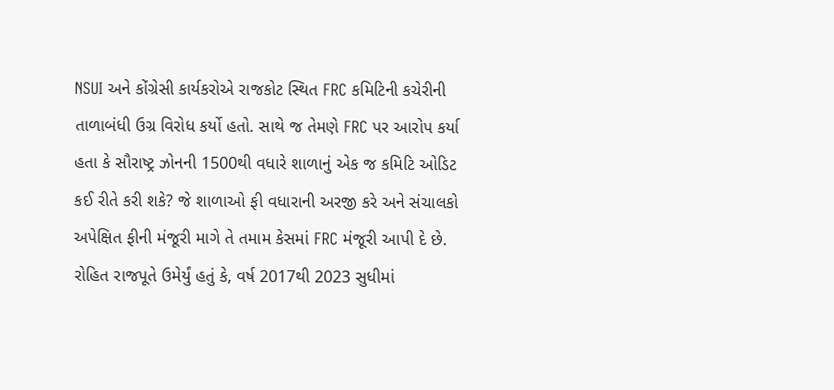NSUI અને કોંગ્રેસી કાર્યકરોએ રાજકોટ સ્થિત FRC કમિટિની કચેરીની તાળાબંધી ઉગ્ર વિરોધ કર્યો હતો. સાથે જ તેમણે FRC પર આરોપ કર્યા હતા કે સૌરાષ્ટ્ર ઝોનની 1500થી વધારે શાળાનું એક જ કમિટિ ઓડિટ કઈ રીતે કરી શકે? જે શાળાઓ ફી વધારાની અરજી કરે અને સંચાલકો અપેક્ષિત ફીની મંજૂરી માગે તે તમામ કેસમાં FRC મંજૂરી આપી દે છે. રોહિત રાજપૂતે ઉમેર્યું હતું કે, વર્ષ 2017થી 2023 સુધીમાં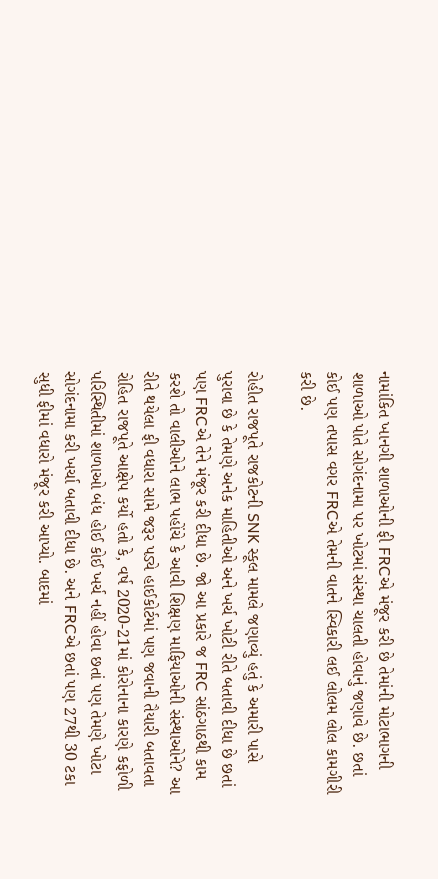નામાંકિત ખાનગી શાળાઓની ફી FRCએ મંજૂર કરી છે તેમાંની મોટાભાગની શાળાઓ પોતે સોગંદનામા પર ખોટમાં સંસ્થા ચાલતી હોવાનું જણાવે છે. છતાં કોઈ પણ તપાસ વગર FRCએ તેમની વાતને સ્વિકારી લઈ લોલમ લોલ કામગીરી કરી છે.

રોહીત રાજપૂતે રાજકોટની SNK સ્કૂલ મામલે જણાવ્યું હતું કે અમારી પાસે પુરાવા છે કે તેમણે અનેક માહિતીઓ અને ખર્ચ ખોટી રીતે બતાવી દીધા છે છતાં પણ FRCએ તેને મંજૂર કરી દીધા છે. જો આ પ્રકારે જ FRC સાંઠગાઠથી કામ કરશે તો વાલીઓને લાભ પહોંચે કે આવી શિક્ષણ માફિયાઓની સંસ્થાઓને? આ રીતે થયેલા ફી વધારા સામે જરૂર પડ્યે હાઈકોર્ટમાં પણ જવાની તૈયારી બતાવતા રોહિત રાજપૂતે આક્ષેપ કર્યો હતો કે, વર્ષ 2020-21માં કોરોનાના કારણે કફોળી પરિસ્થિતીમાં શાળાઓ બંધ હોઈ કોઈ ખર્ચ નહીં હોવા છતાં પણ તેમણે ખોટા સોગંદનામા કરી ખર્ચા બતાવી દીધા છે. અને FRCએ છતાં પણ 27થી 30 ટકા સુધી ફીમાં વધારો મંજૂર કરી આપ્યો. બાદમાં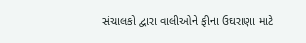સંચાલકો દ્વારા વાલીઓને ફીના ઉઘરાણા માટે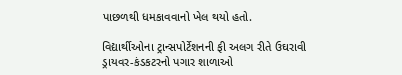પાછળથી ધમકાવવાનો ખેલ થયો હતો.

વિદ્યાર્થીઓના ટ્રાન્સપોર્ટેશનની ફી અલગ રીતે ઉઘરાવી ડ્રાયવર-કંડકટરનો પગાર શાળાઓ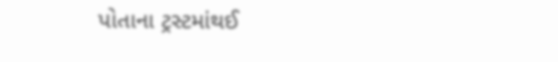પોતાના ટ્રસ્ટમાંથઈ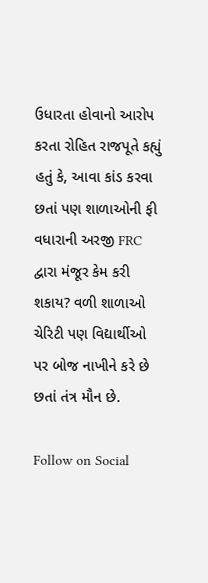ઉધારતા હોવાનો આરોપ કરતા રોહિત રાજપૂતે કહ્યું હતું કે, આવા કાંડ કરવા છતાં પણ શાળાઓની ફી વધારાની અરજી FRC દ્વારા મંજૂર કેમ કરી શકાય? વળી શાળાઓ ચેરિટી પણ વિદ્યાર્થીઓ પર બોજ નાખીને કરે છે છતાં તંત્ર મૌન છે.

Follow on Social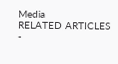Media
RELATED ARTICLES
-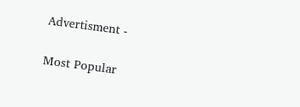Advertisment -

Most Popular